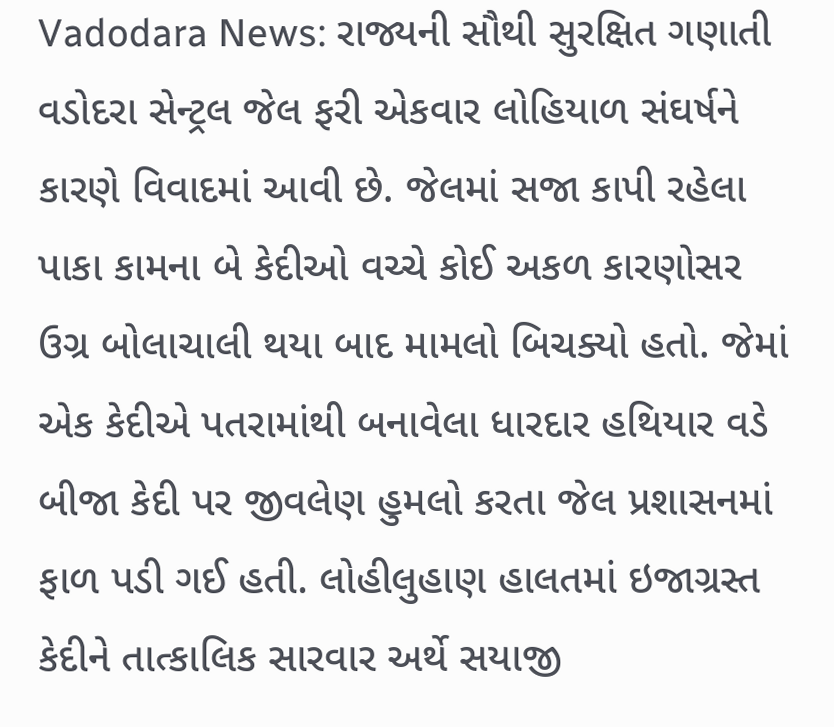Vadodara News: રાજ્યની સૌથી સુરક્ષિત ગણાતી વડોદરા સેન્ટ્રલ જેલ ફરી એકવાર લોહિયાળ સંઘર્ષને કારણે વિવાદમાં આવી છે. જેલમાં સજા કાપી રહેલા પાકા કામના બે કેદીઓ વચ્ચે કોઈ અકળ કારણોસર ઉગ્ર બોલાચાલી થયા બાદ મામલો બિચક્યો હતો. જેમાં એક કેદીએ પતરામાંથી બનાવેલા ધારદાર હથિયાર વડે બીજા કેદી પર જીવલેણ હુમલો કરતા જેલ પ્રશાસનમાં ફાળ પડી ગઈ હતી. લોહીલુહાણ હાલતમાં ઇજાગ્રસ્ત કેદીને તાત્કાલિક સારવાર અર્થે સયાજી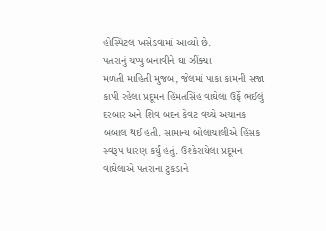હોસ્પિટલ ખસેડવામાં આવ્યો છે.
પતરાનું ચપ્પુ બનાવીને ઘા ઝીંક્યા
મળતી માહિતી મુજબ, જેલમાં પાકા કામની સજા કાપી રહેલા પ્રદૂમન હિંમતસિંહ વાઘેલા ઉર્ફે ભઈલું દરબાર અને શિવ બદન કેવટ વચ્ચે અચાનક બબાલ થઈ હતી. સામાન્ય બોલાચાલીએ હિંસક સ્વરૂપ ધારણ કર્યું હતું. ઉશ્કેરાયેલા પ્રદૂમન વાઘેલાએ પતરાના ટુકડાને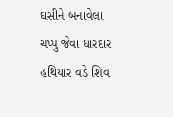ઘસીને બનાવેલા ચપ્પુ જેવા ધારદાર હથિયાર વડે શિવ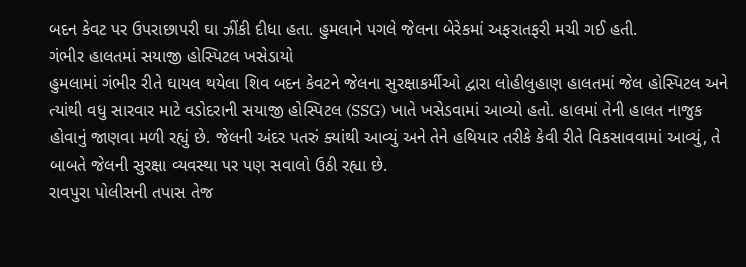બદન કેવટ પર ઉપરાછાપરી ઘા ઝીંકી દીધા હતા. હુમલાને પગલે જેલના બેરેકમાં અફરાતફરી મચી ગઈ હતી.
ગંભીર હાલતમાં સયાજી હોસ્પિટલ ખસેડાયો
હુમલામાં ગંભીર રીતે ઘાયલ થયેલા શિવ બદન કેવટને જેલના સુરક્ષાકર્મીઓ દ્વારા લોહીલુહાણ હાલતમાં જેલ હોસ્પિટલ અને ત્યાંથી વધુ સારવાર માટે વડોદરાની સયાજી હોસ્પિટલ (SSG) ખાતે ખસેડવામાં આવ્યો હતો. હાલમાં તેની હાલત નાજુક હોવાનું જાણવા મળી રહ્યું છે. જેલની અંદર પતરું ક્યાંથી આવ્યું અને તેને હથિયાર તરીકે કેવી રીતે વિકસાવવામાં આવ્યું, તે બાબતે જેલની સુરક્ષા વ્યવસ્થા પર પણ સવાલો ઉઠી રહ્યા છે.
રાવપુરા પોલીસની તપાસ તેજ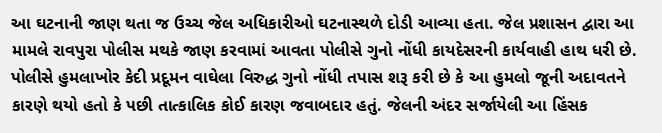આ ઘટનાની જાણ થતા જ ઉચ્ચ જેલ અધિકારીઓ ઘટનાસ્થળે દોડી આવ્યા હતા. જેલ પ્રશાસન દ્વારા આ મામલે રાવપુરા પોલીસ મથકે જાણ કરવામાં આવતા પોલીસે ગુનો નોંધી કાયદેસરની કાર્યવાહી હાથ ધરી છે. પોલીસે હુમલાખોર કેદી પ્રદૂમન વાઘેલા વિરુદ્ધ ગુનો નોંધી તપાસ શરૂ કરી છે કે આ હુમલો જૂની અદાવતને કારણે થયો હતો કે પછી તાત્કાલિક કોઈ કારણ જવાબદાર હતું. જેલની અંદર સર્જાયેલી આ હિંસક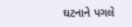ઘટનાને પગલે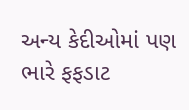અન્ય કેદીઓમાં પણ ભારે ફફડાટ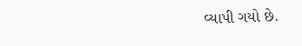વ્યાપી ગયો છે.